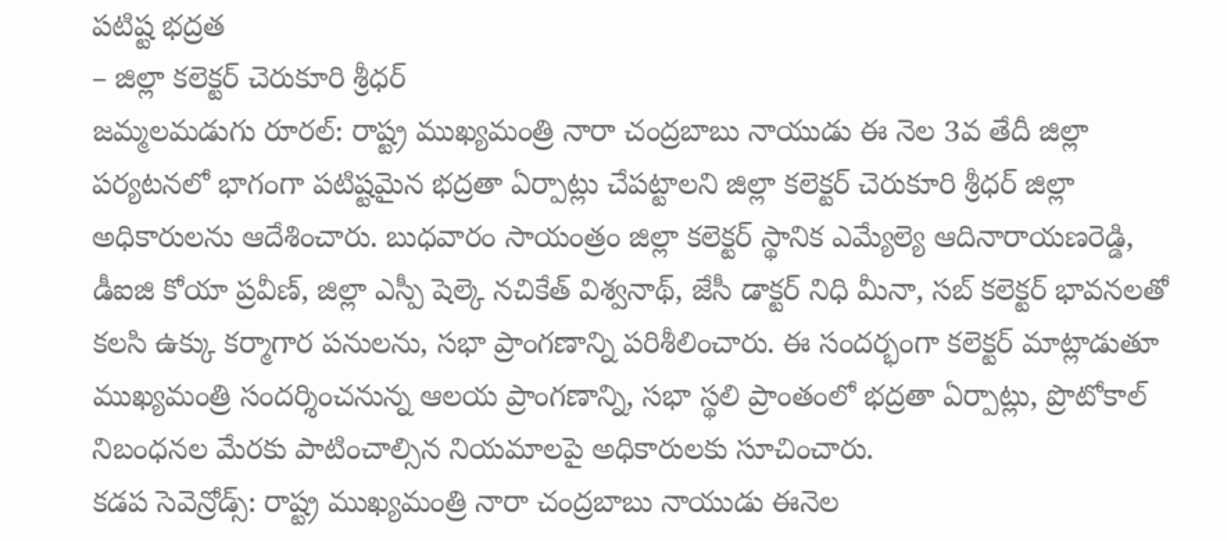పటిష్ట భద్రత
– జిల్లా కలెక్టర్ చెరుకూరి శ్రీధర్
జమ్మలమడుగు రూరల్: రాష్ట్ర ముఖ్యమంత్రి నారా చంద్రబాబు నాయుడు ఈ నెల 3వ తేదీ జిల్లా పర్యటనలో భాగంగా పటిష్టమైన భద్రతా ఏర్పాట్లు చేపట్టాలని జిల్లా కలెక్టర్ చెరుకూరి శ్రీధర్ జిల్లా అధికారులను ఆదేశించారు. బుధవారం సాయంత్రం జిల్లా కలెక్టర్ స్థానిక ఎమ్యేల్యె ఆదినారాయణరెడ్డి, డీఐజి కోయా ప్రవీణ్, జిల్లా ఎస్పీ షెల్కె నచికేత్ విశ్వనాథ్, జేసీ డాక్టర్ నిధి మీనా, సబ్ కలెక్టర్ భావనలతో కలసి ఉక్కు కర్మాగార పనులను, సభా ప్రాంగణాన్ని పరిశీలించారు. ఈ సందర్భంగా కలెక్టర్ మాట్లాడుతూ ముఖ్యమంత్రి సందర్శించనున్న ఆలయ ప్రాంగణాన్ని, సభా స్థలి ప్రాంతంలో భద్రతా ఏర్పాట్లు, ప్రొటోకాల్ నిబంధనల మేరకు పాటించాల్సిన నియమాలపై అధికారులకు సూచించారు.
కడప సెవెన్రోడ్స్: రాష్ట్ర ముఖ్యమంత్రి నారా చంద్రబాబు నాయుడు ఈనెల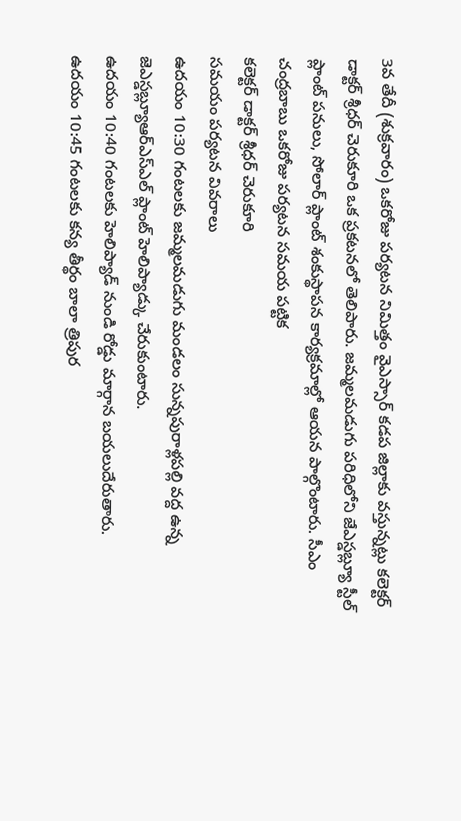3వ తేదీ (శుక్రవారం) ఒకరోజు పర్యటన నిమిత్తం వైఎస్సార్ కడప జిల్లాకు వస్తున్నట్లు కలెక్టర్ డాక్టర్ శ్రీధర్ చెరుకూరి ఒక ప్రకటనలో తెలిపారు. జమ్మలమడుగు పరిధిలోని జేఎస్డబ్ల్యూ స్టీల్ ప్లాంట్ పనులు, సోలార్ ప్లాంట్ శంకుస్థాపన కార్యక్రమాల్లో ఆయన పాల్గొంటారు. సీఎం చంద్రబాబు ఒకరోజు పర్యటన సమయ పట్టిక
కలెక్టర్ డాక్టర్ శ్రీధర్ చెరుకూరి
సమయం పర్యటన వివరాలు
ఉదయం 10:30 గంటలకు జమ్మలమడుగు మండలం సున్నపురాళ్లపల్లి వద్ద ఉన్న
జెఎస్డబ్ల్యూఆర్ఎస్ఎల్ ప్లాంట్ హెలిప్యాడ్కు చేరుకుంటారు.
ఉదయం 10:40 గంటలకు హెలిప్యాడ్ నుండి రోడ్డు మార్గాన బయలుదేరుతారు.
ఉదయం 10:45 గంటలకు కన్య తీర్థం బాలా త్రిపుర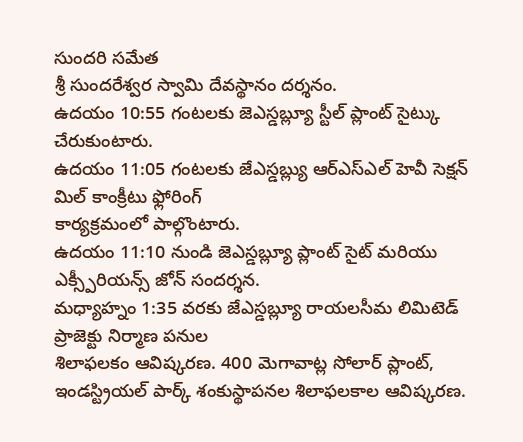సుందరి సమేత
శ్రీ సుందరేశ్వర స్వామి దేవస్థానం దర్శనం.
ఉదయం 10:55 గంటలకు జెఎస్డబ్ల్యూ స్టీల్ ప్లాంట్ సైట్కు చేరుకుంటారు.
ఉదయం 11:05 గంటలకు జేఎస్డబ్ల్యు ఆర్ఎస్ఎల్ హెవీ సెక్షన్ మిల్ కాంక్రీటు ఫ్లోరింగ్
కార్యక్రమంలో పాల్గొంటారు.
ఉదయం 11:10 నుండి జెఎస్డబ్ల్యూ ప్లాంట్ సైట్ మరియు ఎక్స్పీరియన్స్ జోన్ సందర్శన.
మధ్యాహ్నం 1:35 వరకు జేఎస్డబ్ల్యూ రాయలసీమ లిమిటెడ్ ప్రాజెక్టు నిర్మాణ పనుల
శిలాఫలకం ఆవిష్కరణ. 400 మెగావాట్ల సోలార్ ప్లాంట్,
ఇండస్ట్రియల్ పార్క్ శంకుస్థాపనల శిలాఫలకాల ఆవిష్కరణ.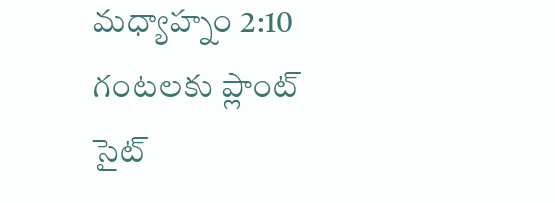మధ్యాహ్నం 2:10 గంటలకు ప్లాంట్ సైట్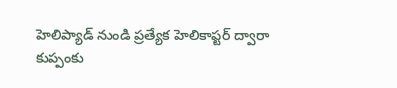హెలిప్యాడ్ నుండి ప్రత్యేక హెలికాప్టర్ ద్వారా
కుప్పంకు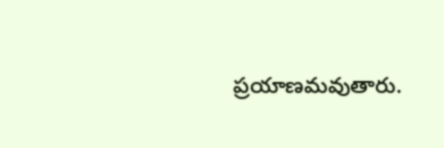ప్రయాణమవుతారు.